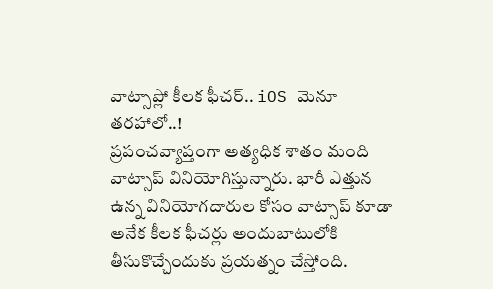వాట్సాప్లో కీలక ఫీచర్.. iOS మెనూ తరహాలో..!
ప్రపంచవ్యాప్తంగా అత్యధిక శాతం మంది వాట్సాప్ వినియోగిస్తున్నారు. భారీ ఎత్తున ఉన్న వినియోగదారుల కోసం వాట్సాప్ కూడా అనేక కీలక ఫీచర్లు అందుబాటులోకి తీసుకొచ్చేందుకు ప్రయత్నం చేస్తోంది.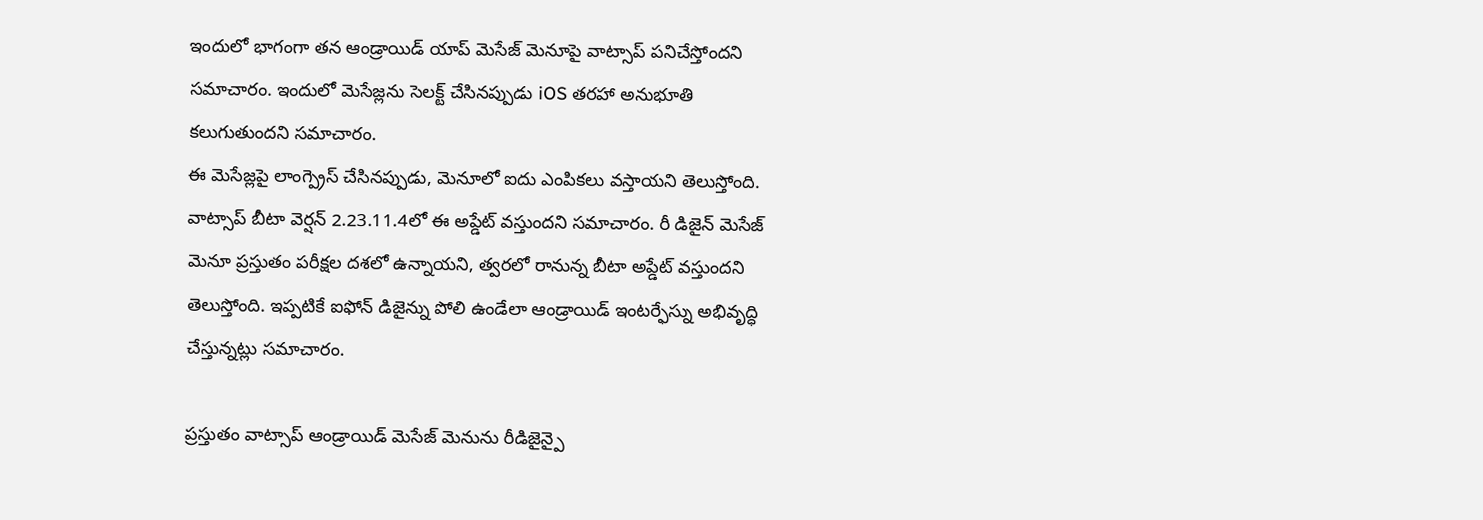ఇందులో భాగంగా తన ఆండ్రాయిడ్ యాప్ మెసేజ్ మెనూపై వాట్సాప్ పనిచేస్తోందని సమాచారం. ఇందులో మెసేజ్లను సెలక్ట్ చేసినప్పుడు iOS తరహా అనుభూతి కలుగుతుందని సమాచారం.
ఈ మెసేజ్లపై లాంగ్ప్రెస్ చేసినప్పుడు, మెనూలో ఐదు ఎంపికలు వస్తాయని తెలుస్తోంది. వాట్సాప్ బీటా వెర్షన్ 2.23.11.4లో ఈ అప్డేట్ వస్తుందని సమాచారం. రీ డిజైన్ మెసేజ్ మెనూ ప్రస్తుతం పరీక్షల దశలో ఉన్నాయని, త్వరలో రానున్న బీటా అప్డేట్ వస్తుందని తెలుస్తోంది. ఇప్పటికే ఐఫోన్ డిజైన్ను పోలి ఉండేలా ఆండ్రాయిడ్ ఇంటర్ఫేస్ను అభివృద్ధి చేస్తున్నట్లు సమాచారం.

ప్రస్తుతం వాట్సాప్ ఆండ్రాయిడ్ మెసేజ్ మెనును రీడిజైన్పై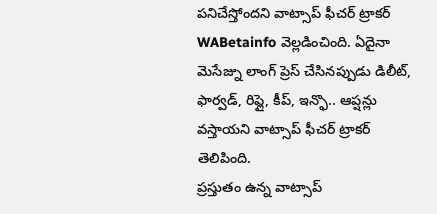పనిచేస్తోందని వాట్సాప్ ఫీచర్ ట్రాకర్ WABetainfo వెల్లడించింది. ఏదైనా మెసేజ్ను లాంగ్ ప్రెస్ చేసినప్పుడు డిలీట్, ఫార్వడ్, రిప్లై, కీప్, ఇన్ఫొ.. ఆప్షన్లు వస్తాయని వాట్సాప్ ఫీచర్ ట్రాకర్ తెలిపింది.
ప్రస్తుతం ఉన్న వాట్సాప్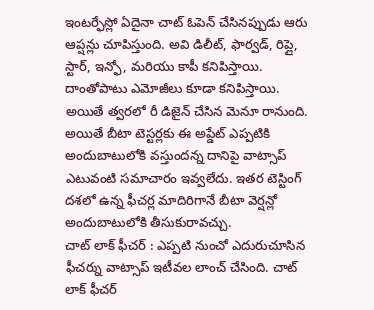ఇంటర్ఫేస్లో ఏదైనా చాట్ ఓపెన్ చేసినప్పుడు ఆరు ఆప్షన్లు చూపిస్తుంది. అవి డిలీట్, ఫార్వడ్, రిప్లై, స్టార్, ఇన్ఫో, మరియు కాపీ కనిపిస్తాయి. దాంతోపాటు ఎమోజీలు కూడా కనిపిస్తాయి. అయితే త్వరలో రీ డిజైన్ చేసిన మెనూ రానుంది. అయితే బీటా టెస్టర్లకు ఈ అప్డేట్ ఎప్పటికి అందుబాటులోకి వస్తుందన్న దానిపై వాట్సాప్ ఎటువంటి సమాచారం ఇవ్వలేదు. ఇతర టెస్టింగ్ దశలో ఉన్న ఫీచర్ల మాదిరిగానే బీటా వెర్షన్లో అందుబాటులోకి తీసుకురావచ్చు.
చాట్ లాక్ ఫీచర్ : ఎప్పటి నుంచో ఎదురుచూసిన ఫీచర్ను వాట్సాప్ ఇటీవల లాంచ్ చేసింది. చాట్ లాక్ ఫీచర్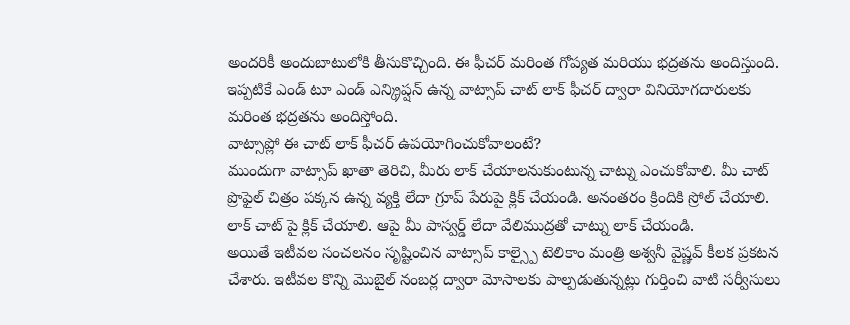అందరికీ అందుబాటులోకి తీసుకొచ్చింది. ఈ ఫీచర్ మరింత గోప్యత మరియు భద్రతను అందిస్తుంది. ఇప్పటికే ఎండ్ టూ ఎండ్ ఎన్క్రిప్షన్ ఉన్న వాట్సాప్ చాట్ లాక్ ఫీచర్ ద్వారా వినియోగదారులకు మరింత భద్రతను అందిస్తోంది.
వాట్సాప్లో ఈ చాట్ లాక్ ఫీచర్ ఉపయోగించుకోవాలంటే?
ముందుగా వాట్సాప్ ఖాతా తెరిచి, మీరు లాక్ చేయాలనుకుంటున్న చాట్ను ఎంచుకోవాలి. మీ చాట్ ప్రొఫైల్ చిత్రం పక్కన ఉన్న వ్యక్తి లేదా గ్రూప్ పేరుపై క్లిక్ చేయండి. అనంతరం క్రిందికి స్రోల్ చేయాలి. లాక్ చాట్ పై క్లిక్ చేయాలి. ఆపై మీ పాస్వర్డ్ లేదా వేలిముద్రతో చాట్ను లాక్ చేయండి.
అయితే ఇటీవల సంచలనం సృష్టించిన వాట్సాప్ కాల్స్పై టెలికాం మంత్రి అశ్వనీ వైష్ణవ్ కీలక ప్రకటన చేశారు. ఇటీవల కొన్ని మొబైల్ నంబర్ల ద్వారా మోసాలకు పాల్పడుతున్నట్లు గుర్తించి వాటి సర్వీసులు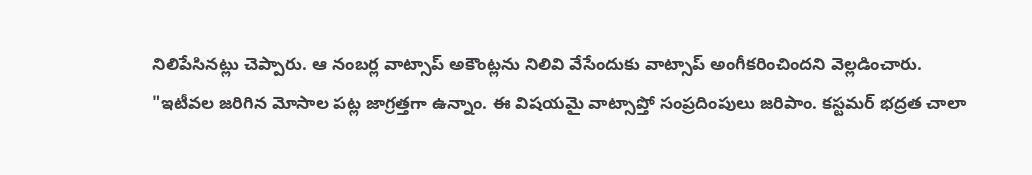నిలిపేసినట్లు చెప్పారు. ఆ నంబర్ల వాట్సాప్ అకౌంట్లను నిలివి వేసేందుకు వాట్సాప్ అంగీకరించిందని వెల్లడించారు.
"ఇటీవల జరిగిన మోసాల పట్ల జాగ్రత్తగా ఉన్నాం. ఈ విషయమై వాట్సాప్తో సంప్రదింపులు జరిపాం. కస్టమర్ భద్రత చాలా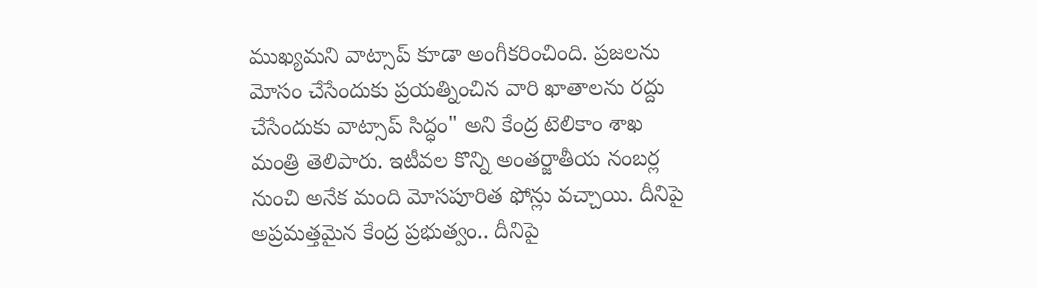ముఖ్యమని వాట్సాప్ కూడా అంగీకరించింది. ప్రజలను మోసం చేసేందుకు ప్రయత్నించిన వారి ఖాతాలను రద్దు చేసేందుకు వాట్సాప్ సిద్ధం" అని కేంద్ర టెలికాం శాఖ మంత్రి తెలిపారు. ఇటీవల కొన్ని అంతర్జాతీయ నంబర్ల నుంచి అనేక మంది మోసపూరిత ఫోన్లు వచ్చాయి. దీనిపై అప్రమత్తమైన కేంద్ర ప్రభుత్వం.. దీనిపై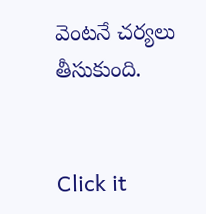వెంటనే చర్యలు తీసుకుంది.


Click it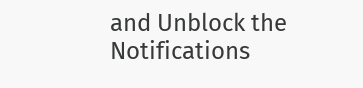and Unblock the Notifications